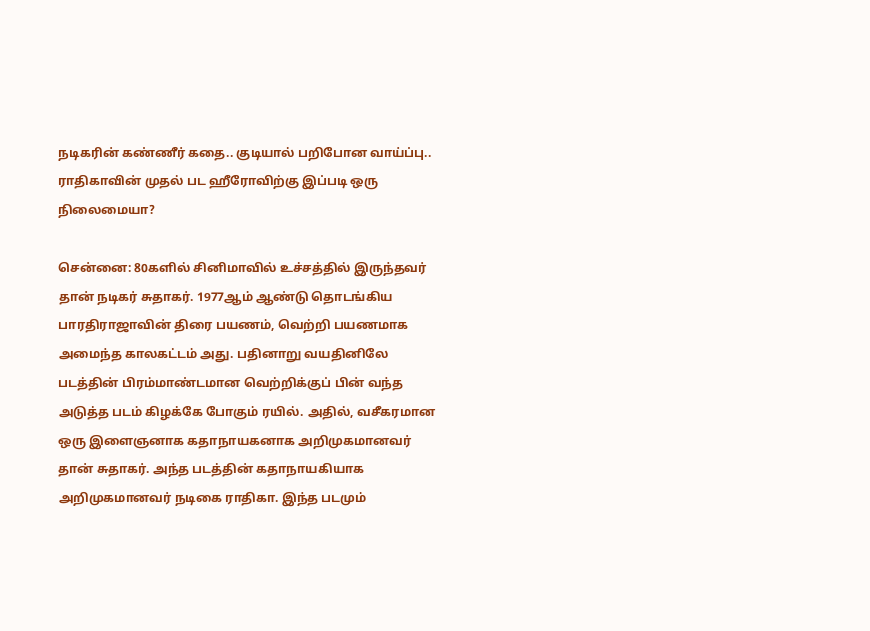நடிகரின் கண்ணீர் கதை.. குடியால் பறிபோன வாய்ப்பு.. ராதிகாவின் முதல் பட ஹீரோவிற்கு இப்படி ஒரு நிலைமையா?

சென்னை: 80களில் சினிமாவில் உச்சத்தில் இருந்தவர் தான் நடிகர் சுதாகர். 1977ஆம் ஆண்டு தொடங்கிய பாரதிராஜாவின் திரை பயணம், வெற்றி பயணமாக அமைந்த காலகட்டம் அது. பதினாறு வயதினிலே படத்தின் பிரம்மாண்டமான வெற்றிக்குப் பின் வந்த அடுத்த படம் கிழக்கே போகும் ரயில். அதில், வசீகரமான ஒரு இளைஞனாக கதாநாயகனாக அறிமுகமானவர் தான் சுதாகர். அந்த படத்தின் கதாநாயகியாக அறிமுகமானவர் நடிகை ராதிகா. இந்த படமும்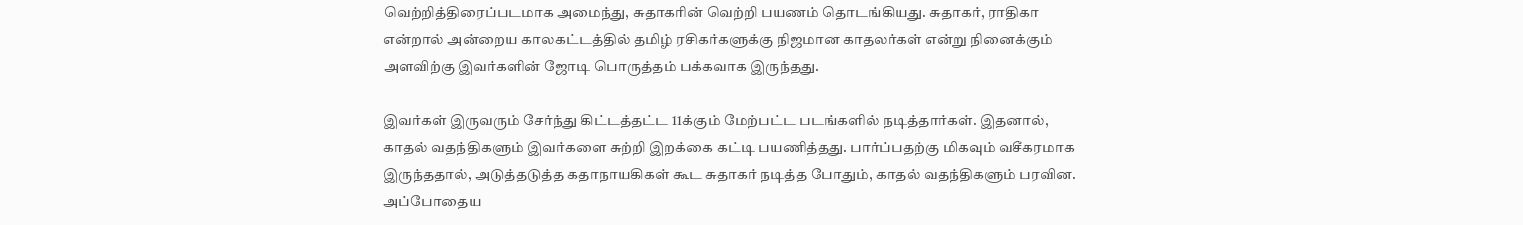வெற்றித்திரைப்படமாக அமைந்து, சுதாகரின் வெற்றி பயணம் தொடங்கியது. சுதாகர், ராதிகா என்றால் அன்றைய காலகட்டத்தில் தமிழ் ரசிகர்களுக்கு நிஜமான காதலர்கள் என்று நினைக்கும் அளவிற்கு இவர்களின் ஜோடி பொருத்தம் பக்கவாக இருந்தது.

இவர்கள் இருவரும் சேர்ந்து கிட்டத்தட்ட 11க்கும் மேற்பட்ட படங்களில் நடித்தார்கள். இதனால், காதல் வதந்திகளும் இவர்களை சுற்றி இறக்கை கட்டி பயணித்தது. பார்ப்பதற்கு மிகவும் வசீகரமாக இருந்ததால், அடுத்தடுத்த கதாநாயகிகள் கூட சுதாகர் நடித்த போதும், காதல் வதந்திகளும் பரவின. அப்போதைய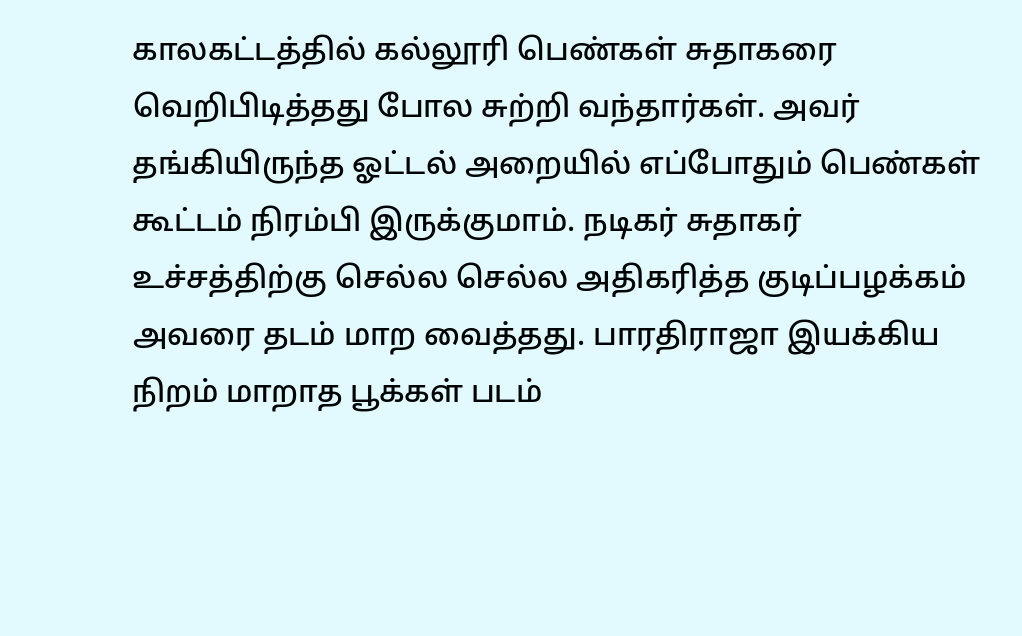காலகட்டத்தில் கல்லூரி பெண்கள் சுதாகரை வெறிபிடித்தது போல சுற்றி வந்தார்கள். அவர் தங்கியிருந்த ஓட்டல் அறையில் எப்போதும் பெண்கள் கூட்டம் நிரம்பி இருக்குமாம். நடிகர் சுதாகர் உச்சத்திற்கு செல்ல செல்ல அதிகரித்த குடிப்பழக்கம் அவரை தடம் மாற வைத்தது. பாரதிராஜா இயக்கிய நிறம் மாறாத பூக்கள் படம்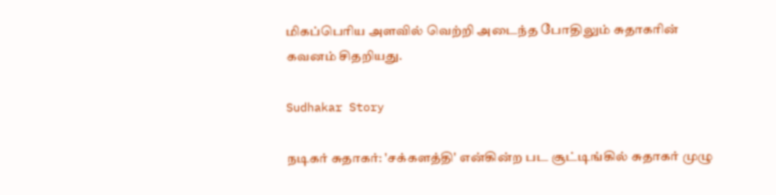மிகப்பெரிய அளவில் வெற்றி அடைந்த போதிலும் சுதாகரின் கவனம் சிதறியது.

Sudhakar Story

நடிகர் சுதாகர்: 'சக்களத்தி' என்கின்ற பட சூட்டிங்கில் சுதாகர் முழு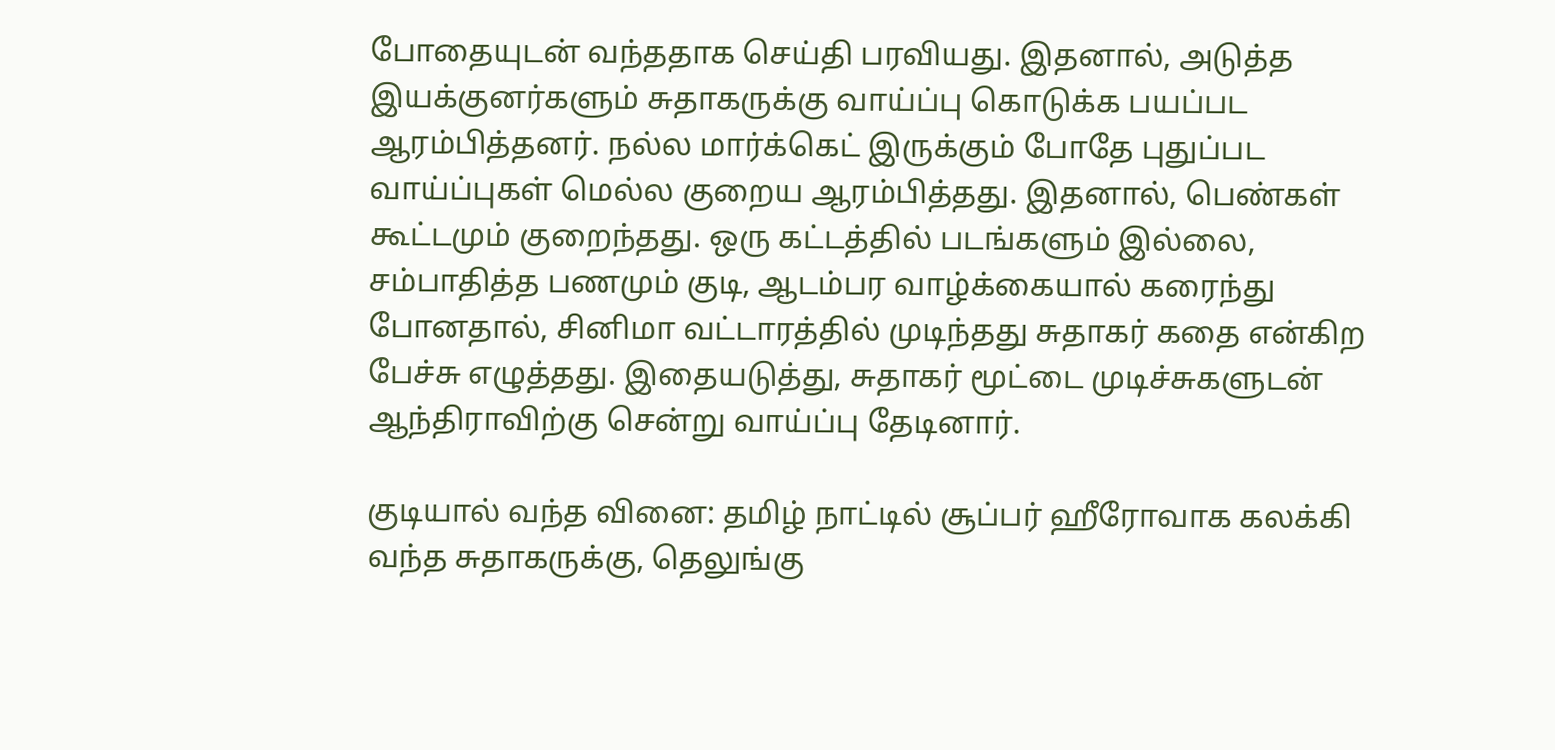போதையுடன் வந்ததாக செய்தி பரவியது. இதனால், அடுத்த இயக்குனர்களும் சுதாகருக்கு வாய்ப்பு கொடுக்க பயப்பட ஆரம்பித்தனர். நல்ல மார்க்கெட் இருக்கும் போதே புதுப்பட வாய்ப்புகள் மெல்ல குறைய ஆரம்பித்தது. இதனால், பெண்கள் கூட்டமும் குறைந்தது. ஒரு கட்டத்தில் படங்களும் இல்லை, சம்பாதித்த பணமும் குடி, ஆடம்பர வாழ்க்கையால் கரைந்து போனதால், சினிமா வட்டாரத்தில் முடிந்தது சுதாகர் கதை என்கிற பேச்சு எழுத்தது. இதையடுத்து, சுதாகர் மூட்டை முடிச்சுகளுடன் ஆந்திராவிற்கு சென்று வாய்ப்பு தேடினார்.

குடியால் வந்த வினை: தமிழ் நாட்டில் சூப்பர் ஹீரோவாக கலக்கி வந்த சுதாகருக்கு, தெலுங்கு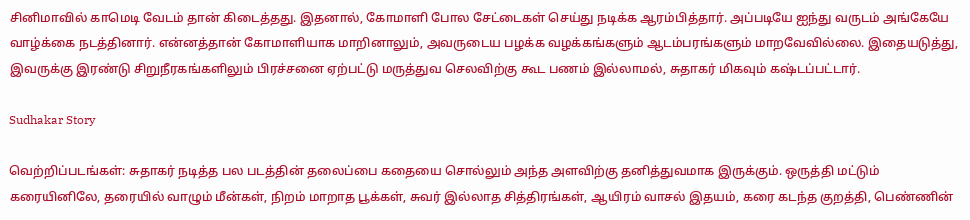சினிமாவில் காமெடி வேடம் தான் கிடைத்தது. இதனால், கோமாளி போல சேட்டைகள் செய்து நடிக்க ஆரம்பித்தார். அப்படியே ஐந்து வருடம் அங்கேயே வாழ்க்கை நடத்தினார். என்னத்தான் கோமாளியாக மாறினாலும், அவருடைய பழக்க வழக்கங்களும் ஆடம்பரங்களும் மாறவேவில்லை. இதையடுத்து, இவருக்கு இரண்டு சிறுநீரகங்களிலும் பிரச்சனை ஏற்பட்டு மருத்துவ செலவிற்கு கூட பணம் இல்லாமல், சுதாகர் மிகவும் கஷ்டப்பட்டார்.

Sudhakar Story

வெற்றிப்படங்கள்: சுதாகர் நடித்த பல படத்தின் தலைப்பை கதையை சொல்லும் அந்த அளவிற்கு தனித்துவமாக இருக்கும். ஒருத்தி மட்டும் கரையினிலே, தரையில் வாழும் மீன்கள், நிறம் மாறாத பூக்கள், சுவர் இல்லாத சித்திரங்கள், ஆயிரம் வாசல் இதயம், கரை கடந்த குறத்தி, பெண்ணின்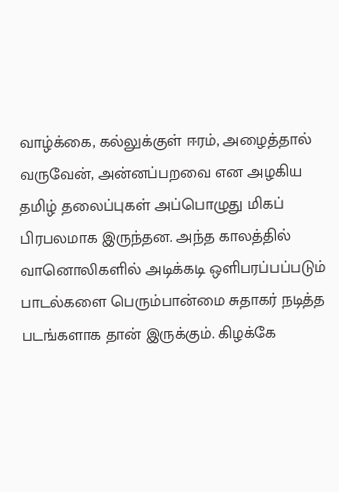வாழ்க்கை, கல்லுக்குள் ஈரம், அழைத்தால் வருவேன், அன்னப்பறவை என அழகிய தமிழ் தலைப்புகள் அப்பொழுது மிகப் பிரபலமாக இருந்தன. அந்த காலத்தில் வானொலிகளில் அடிக்கடி ஒளிபரப்பப்படும் பாடல்களை பெரும்பான்மை சுதாகர் நடித்த படங்களாக தான் இருக்கும். கிழக்கே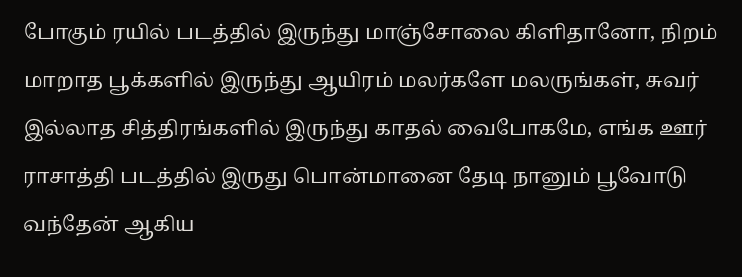போகும் ரயில் படத்தில் இருந்து மாஞ்சோலை கிளிதானோ, நிறம் மாறாத பூக்களில் இருந்து ஆயிரம் மலர்களே மலருங்கள், சுவர் இல்லாத சித்திரங்களில் இருந்து காதல் வைபோகமே, எங்க ஊர் ராசாத்தி படத்தில் இருது பொன்மானை தேடி நானும் பூவோடு வந்தேன் ஆகிய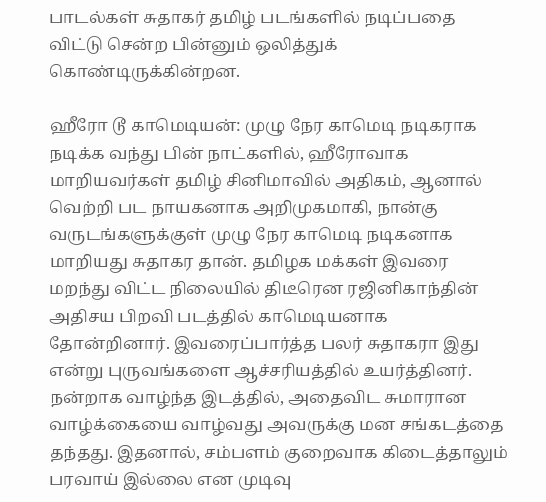பாடல்கள் சுதாகர் தமிழ் படங்களில் நடிப்பதை விட்டு சென்ற பின்னும் ஒலித்துக் கொண்டிருக்கின்றன.

ஹீரோ டூ காமெடியன்: முழு நேர காமெடி நடிகராக நடிக்க வந்து பின் நாட்களில், ஹீரோவாக மாறியவர்கள் தமிழ் சினிமாவில் அதிகம், ஆனால் வெற்றி பட நாயகனாக அறிமுகமாகி, நான்கு வருடங்களுக்குள் முழு நேர காமெடி நடிகனாக மாறியது சுதாகர தான். தமிழக மக்கள் இவரை மறந்து விட்ட நிலையில் திடீரென ரஜினிகாந்தின் அதிசய பிறவி படத்தில் காமெடியனாக தோன்றினார். இவரைப்பார்த்த பலர் சுதாகரா இது என்று புருவங்களை ஆச்சரியத்தில் உயர்த்தினர். நன்றாக வாழ்ந்த இடத்தில், அதைவிட சுமாரான வாழ்க்கையை வாழ்வது அவருக்கு மன சங்கடத்தை தந்தது. இதனால், சம்பளம் குறைவாக கிடைத்தாலும் பரவாய் இல்லை என முடிவு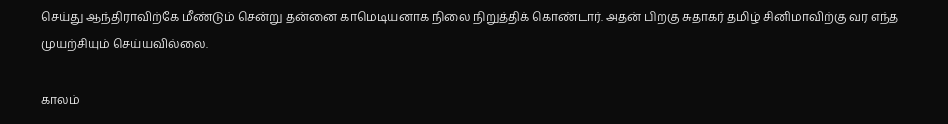செய்து ஆந்திராவிற்கே மீண்டும் சென்று தன்னை காமெடியனாக நிலை நிறுத்திக் கொண்டார். அதன் பிறகு சுதாகர் தமிழ் சினிமாவிற்கு வர எந்த முயற்சியும் செய்யவில்லை.

காலம்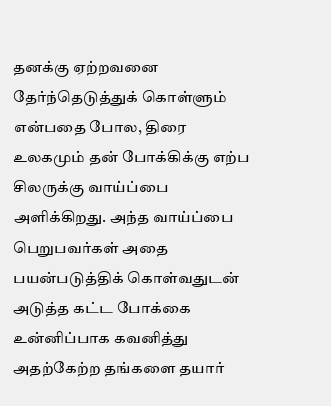தனக்கு ஏற்றவனை தேர்ந்தெடுத்துக் கொள்ளும் என்பதை போல, திரை உலகமும் தன் போக்கிக்கு எற்ப சிலருக்கு வாய்ப்பை அளிக்கிறது. அந்த வாய்ப்பை பெறுபவர்கள் அதை பயன்படுத்திக் கொள்வதுடன் அடுத்த கட்ட போக்கை உன்னிப்பாக கவனித்து அதற்கேற்ற தங்களை தயார்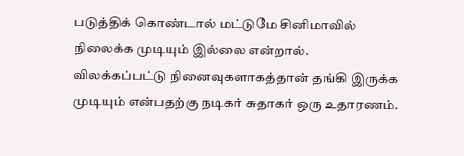படுத்திக் கொண்டால் மட்டுமே சினிமாவில் நிலைக்க முடியும் இல்லை என்றால். விலக்கப்பட்டு நினைவுகளாகத்தான் தங்கி இருக்க முடியும் என்பதற்கு நடிகர் சுதாகர் ஒரு உதாரணம்.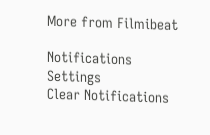More from Filmibeat

Notifications
Settings
Clear Notifications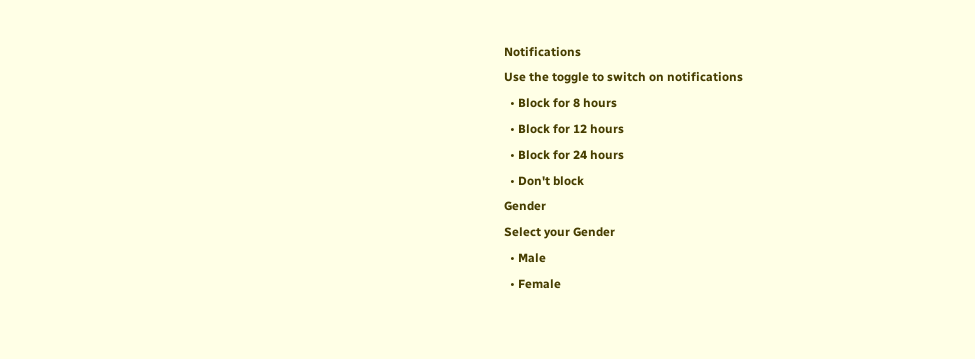Notifications
Use the toggle to switch on notifications
  • Block for 8 hours
  • Block for 12 hours
  • Block for 24 hours
  • Don't block
Gender
Select your Gender
  • Male
  • Female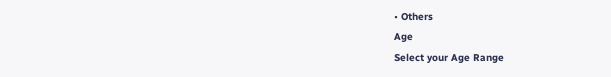• Others
Age
Select your Age Range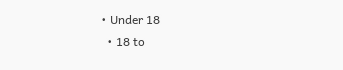• Under 18
  • 18 to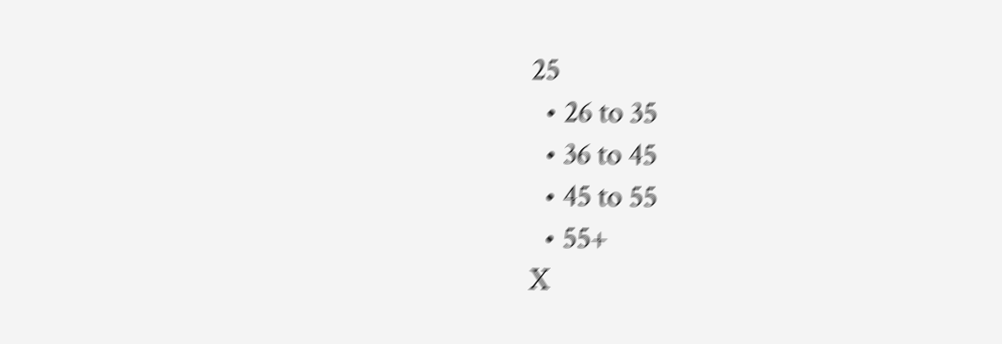25
  • 26 to 35
  • 36 to 45
  • 45 to 55
  • 55+
X